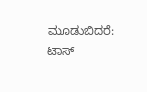ಮೂಡುಬಿದರೆ: ಟಾಸ್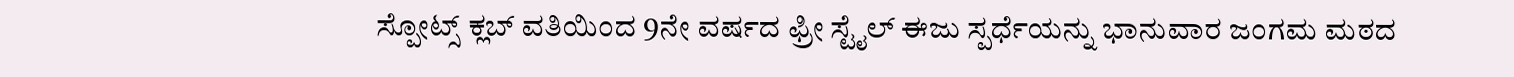ಸ್ಪೋಟ್ಸ್ ಕ್ಲಬ್ ವತಿಯಿಂದ 9ನೇ ವರ್ಷದ ಫ್ರೀ ಸ್ಟೈಲ್ ಈಜು ಸ್ಪರ್ಧೆಯನ್ನು ಭಾನುವಾರ ಜಂಗಮ ಮಠದ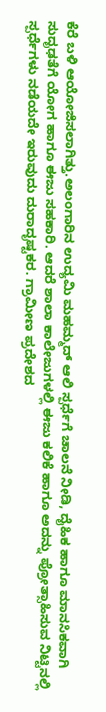ಕೆರೆ ಬಳಿ ಆಯೋಜಿಸಲಾಗಿತ್ತು.ಅಲಂಗಾರಿನ ಉದ್ಯಮಿ ಮಹಮ್ಮದ್ ಆಲಿ ಸ್ಪರ್ಧೆಗೆ ಚಾಲನೆ ನೀಡಿ, ದೈಹಿಕ ಹಾಗೂ ಮಾನಸಿಕವಾಗಿ ಸುದೃಢತೆಗೆ ಯೋಗ ಹಾಗೂ ಈಜು ಸಹಕಾರಿ. ಆದರೆ ಶಾಲಾ ಕಾಲೇಜುಗಳಲ್ಲಿ ಈಜು ಕಲಿಕೆ ಹಾಗೂ ಅದನ್ನು ಪ್ರೋತ್ಸಾಹಿಸುವ ನಿಟ್ಟಿನಲ್ಲಿ ಸ್ಪರ್ಧೆಗಳು ನಡೆಯದೇ ಇರುವುದು ದುರಾದೃಷ್ಟಕರ. ಗ್ರಾಮೀಣ ಪ್ರದೇಶದ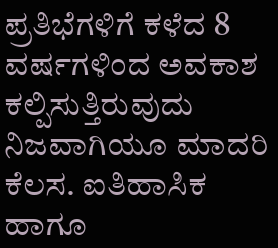ಪ್ರತಿಭೆಗಳಿಗೆ ಕಳೆದ 8 ವರ್ಷಗಳಿಂದ ಅವಕಾಶ ಕಲ್ಪಿಸುತ್ತಿರುವುದು ನಿಜವಾಗಿಯೂ ಮಾದರಿ ಕೆಲಸ. ಐತಿಹಾಸಿಕ ಹಾಗೂ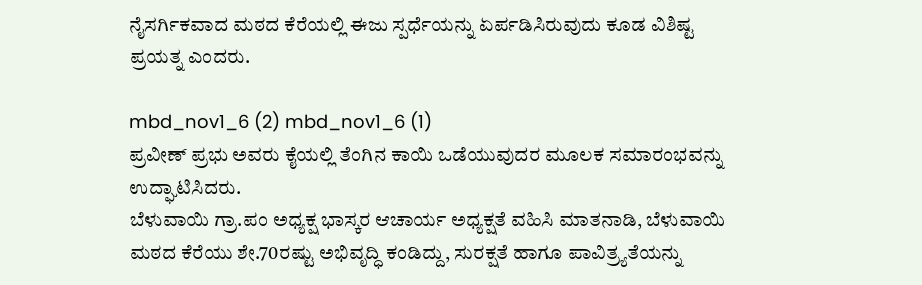ನೈಸರ್ಗಿಕವಾದ ಮಠದ ಕೆರೆಯಲ್ಲಿ ಈಜು ಸ್ಪರ್ಧೆಯನ್ನು ಏರ್ಪಡಿಸಿರುವುದು ಕೂಡ ವಿಶಿಷ್ಟ ಪ್ರಯತ್ನ ಎಂದರು.

mbd_nov1_6 (2) mbd_nov1_6 (1)
ಪ್ರವೀಣ್ ಪ್ರಭು ಅವರು ಕೈಯಲ್ಲಿ ತೆಂಗಿನ ಕಾಯಿ ಒಡೆಯುವುದರ ಮೂಲಕ ಸಮಾರಂಭವನ್ನು ಉದ್ಘಾಟಿಸಿದರು.
ಬೆಳುವಾಯಿ ಗ್ರಾ.ಪಂ ಅಧ್ಯಕ್ಷ ಭಾಸ್ಕರ ಆಚಾರ್ಯ ಅಧ್ಯಕ್ಷತೆ ವಹಿಸಿ ಮಾತನಾಡಿ, ಬೆಳುವಾಯಿ ಮಠದ ಕೆರೆಯು ಶೇ.70ರಷ್ಟು ಅಭಿವೃದ್ಧಿ ಕಂಡಿದ್ದು, ಸುರಕ್ಷತೆ ಹಾಗೂ ಪಾವಿತ್ರ್ಯತೆಯನ್ನು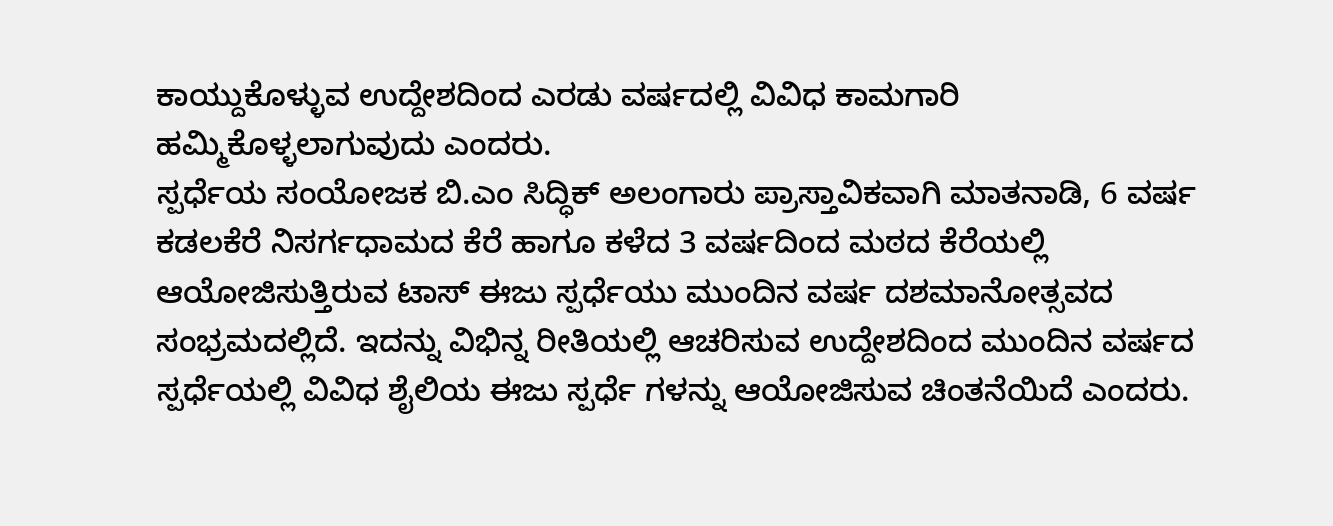ಕಾಯ್ದುಕೊಳ್ಳುವ ಉದ್ದೇಶದಿಂದ ಎರಡು ವರ್ಷದಲ್ಲಿ ವಿವಿಧ ಕಾಮಗಾರಿ ಹಮ್ಮಿಕೊಳ್ಳಲಾಗುವುದು ಎಂದರು.
ಸ್ಪರ್ಧೆಯ ಸಂಯೋಜಕ ಬಿ.ಎಂ ಸಿದ್ಧಿಕ್ ಅಲಂಗಾರು ಪ್ರಾಸ್ತಾವಿಕವಾಗಿ ಮಾತನಾಡಿ, 6 ವರ್ಷ ಕಡಲಕೆರೆ ನಿಸರ್ಗಧಾಮದ ಕೆರೆ ಹಾಗೂ ಕಳೆದ 3 ವರ್ಷದಿಂದ ಮಠದ ಕೆರೆಯಲ್ಲಿ ಆಯೋಜಿಸುತ್ತಿರುವ ಟಾಸ್ ಈಜು ಸ್ಪರ್ಧೆಯು ಮುಂದಿನ ವರ್ಷ ದಶಮಾನೋತ್ಸವದ ಸಂಭ್ರಮದಲ್ಲಿದೆ. ಇದನ್ನು ವಿಭಿನ್ನ ರೀತಿಯಲ್ಲಿ ಆಚರಿಸುವ ಉದ್ದೇಶದಿಂದ ಮುಂದಿನ ವರ್ಷದ ಸ್ಪರ್ಧೆಯಲ್ಲಿ ವಿವಿಧ ಶೈಲಿಯ ಈಜು ಸ್ಪರ್ಧೆ ಗಳನ್ನು ಆಯೋಜಿಸುವ ಚಿಂತನೆಯಿದೆ ಎಂದರು.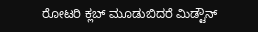ರೋಟರಿ ಕ್ಲಬ್ ಮೂಡುಬಿದರೆ ಮಿಡ್ಟೌನ್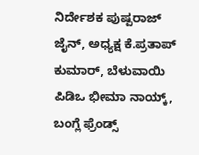ನಿರ್ದೇಶಕ ಪುಷ್ಪರಾಜ್ ಜೈನ್, ಅಧ್ಯಕ್ಷ ಕೆ.ಪ್ರತಾಪ್ ಕುಮಾರ್, ಬೆಳುವಾಯಿ ಪಿಡಿಒ ಭೀಮಾ ನಾಯ್ಕ್, ಬಂಗ್ಲೆ ಫ್ರೆಂಡ್ಸ್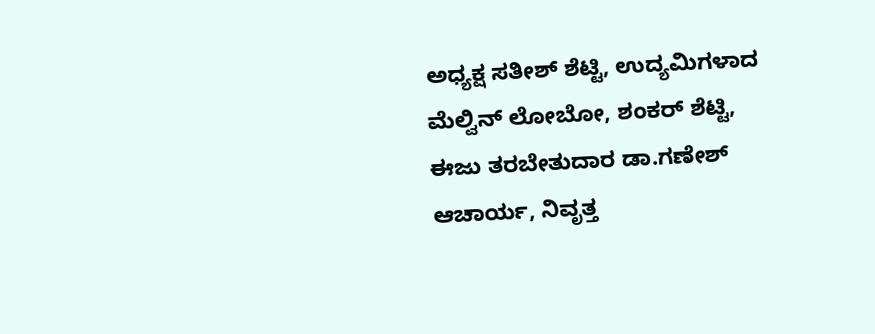ಅಧ್ಯಕ್ಷ ಸತೀಶ್ ಶೆಟ್ಟಿ, ಉದ್ಯಮಿಗಳಾದ ಮೆಲ್ವಿನ್ ಲೋಬೋ, ಶಂಕರ್ ಶೆಟ್ಟಿ, ಈಜು ತರಬೇತುದಾರ ಡಾ.ಗಣೇಶ್ ಆಚಾರ್ಯ, ನಿವೃತ್ತ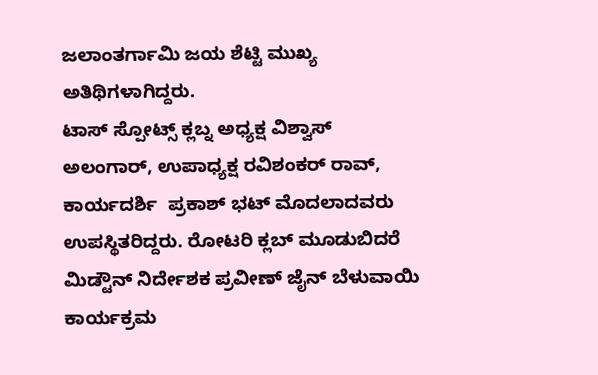ಜಲಾಂತರ್ಗಾಮಿ ಜಯ ಶೆಟ್ಟಿ ಮುಖ್ಯ ಅತಿಥಿಗಳಾಗಿದ್ದರು.
ಟಾಸ್ ಸ್ಪೋಟ್ಸ್ ಕ್ಲಬ್ನ ಅಧ್ಯಕ್ಷ ವಿಶ್ವಾಸ್ ಅಲಂಗಾರ್, ಉಪಾಧ್ಯಕ್ಷ ರವಿಶಂಕರ್ ರಾವ್, ಕಾರ್ಯದರ್ಶಿ  ಪ್ರಕಾಶ್ ಭಟ್ ಮೊದಲಾದವರು ಉಪಸ್ಥಿತರಿದ್ದರು. ರೋಟರಿ ಕ್ಲಬ್ ಮೂಡುಬಿದರೆ ಮಿಡ್ಟೌನ್ ನಿರ್ದೇಶಕ ಪ್ರವೀಣ್ ಜೈನ್ ಬೆಳುವಾಯಿ ಕಾರ್ಯಕ್ರಮ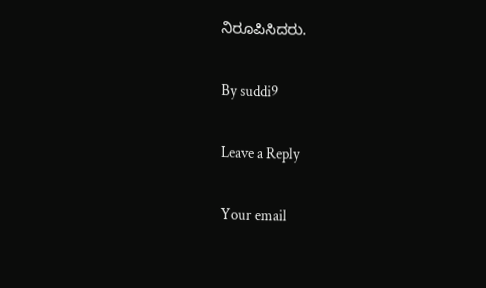ನಿರೂಪಿಸಿದರು.

By suddi9

Leave a Reply

Your email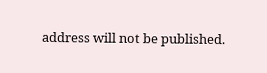address will not be published.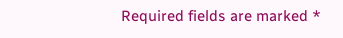Required fields are marked *